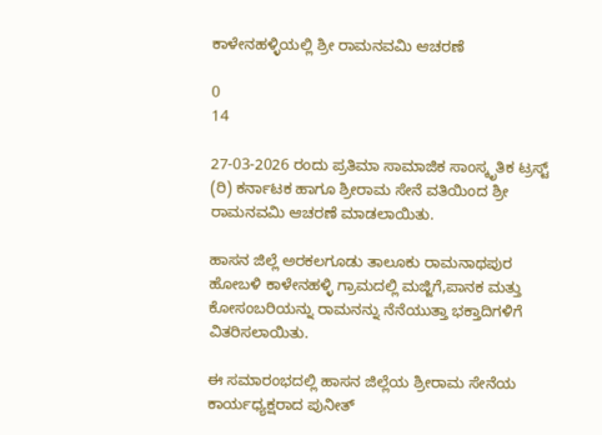ಕಾಳೇನಹಳ್ಳಿಯಲ್ಲಿ ಶ್ರೀ ರಾಮನವಮಿ ಆಚರಣೆ

0
14

27-03-2026 ರಂದು ಪ್ರತಿಮಾ ಸಾಮಾಜಿಕ ಸಾಂಸ್ಕೃತಿಕ ಟ್ರಸ್ಟ್ (ರಿ) ಕರ್ನಾಟಕ ಹಾಗೂ ಶ್ರೀರಾಮ ಸೇನೆ ವತಿಯಿಂದ ಶ್ರೀ ರಾಮನವಮಿ ಆಚರಣೆ ಮಾಡಲಾಯಿತು.

ಹಾಸನ ಜಿಲ್ಲೆ ಅರಕಲಗೂಡು ತಾಲೂಕು ರಾಮನಾಥಪುರ ಹೋಬಳಿ ಕಾಳೇನಹಳ್ಳಿ ಗ್ರಾಮದಲ್ಲಿ ಮಜ್ಜಿಗೆ,ಪಾನಕ ಮತ್ತು ಕೋಸಂಬರಿಯನ್ನು ರಾಮನನ್ನು ನೆನೆಯುತ್ತಾ ಭಕ್ತಾದಿಗಳಿಗೆ ವಿತರಿಸಲಾಯಿತು.

ಈ ಸಮಾರಂಭದಲ್ಲಿ ಹಾಸನ ಜಿಲ್ಲೆಯ ಶ್ರೀರಾಮ ಸೇನೆಯ ಕಾರ್ಯಧ್ಯಕ್ಷರಾದ ಪುನೀತ್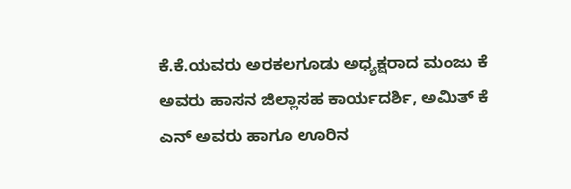ಕೆ.ಕೆ.ಯವರು ಅರಕಲಗೂಡು ಅಧ್ಯಕ್ಷರಾದ ಮಂಜು ಕೆ ಅವರು ಹಾಸನ ಜಿಲ್ಲಾಸಹ ಕಾರ್ಯದರ್ಶಿ, ಅಮಿತ್ ಕೆ ಎನ್ ಅವರು ಹಾಗೂ ಊರಿನ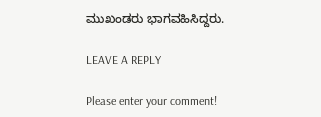ಮುಖಂಡರು ಭಾಗವಹಿಸಿದ್ದರು.

LEAVE A REPLY

Please enter your comment!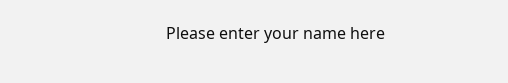Please enter your name here